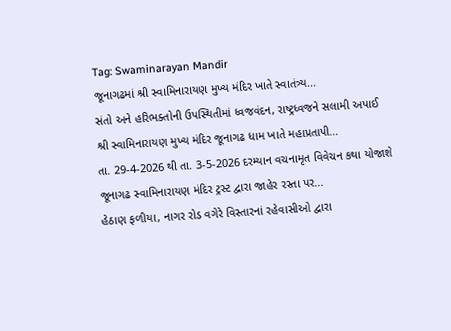Tag: Swaminarayan Mandir
જૂનાગઢમાં શ્રી સ્વામિનારાયણ મુખ્ય મંદિર ખાતે સ્વાતંત્ર્ય...
સંતો અને હરિભક્તોની ઉપસ્થિતીમાં ધ્વજવંદન, રાષ્ટ્રધ્વજને સલામી અપાઈ
શ્રી સ્વામિનારાયણ મુખ્ય મંદિર જૂનાગઢ ધામ ખાતે મહાપ્રતાપી...
તા. 29-4-2026 થી તા. 3-5-2026 દરમ્યાન વચનામૃત વિવેચન કથા યોજાશે
જૂનાગઢ સ્વામિનારાયણ મંદિર ટ્રસ્ટ દ્વારા જાહેર રસ્તા પર...
હેઠાણ ફળીયા, નાગર રોડ વગેરે વિસ્તારનાં રહેવાસીઓ દ્વારા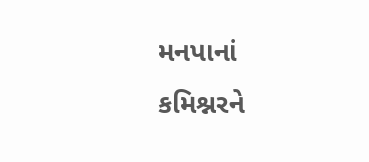મનપાનાં કમિશ્નરને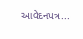આવેદનપત્ર...